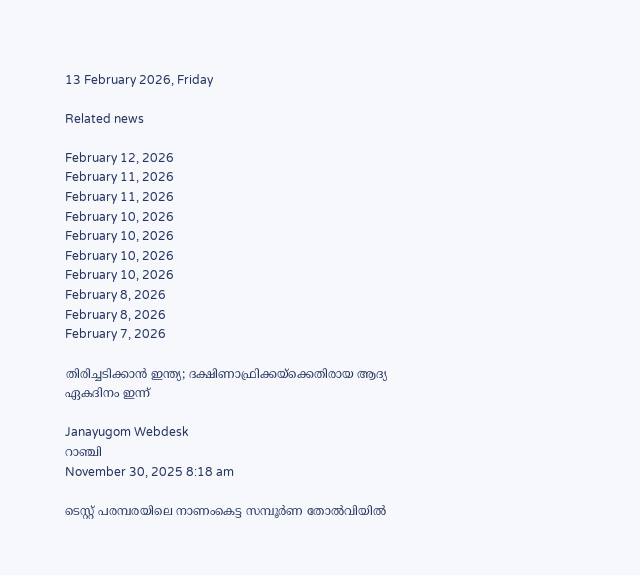13 February 2026, Friday

Related news

February 12, 2026
February 11, 2026
February 11, 2026
February 10, 2026
February 10, 2026
February 10, 2026
February 10, 2026
February 8, 2026
February 8, 2026
February 7, 2026

തിരിച്ചടിക്കാന്‍ ഇന്ത്യ; ദക്ഷിണാഫ്രിക്കയ്ക്കെതിരായ ആദ്യ ഏകദിനം ഇന്ന്

Janayugom Webdesk
റാഞ്ചി
November 30, 2025 8:18 am

ടെസ്റ്റ് പരമ്പരയിലെ നാണംകെട്ട സമ്പൂര്‍ണ തോല്‍വിയില്‍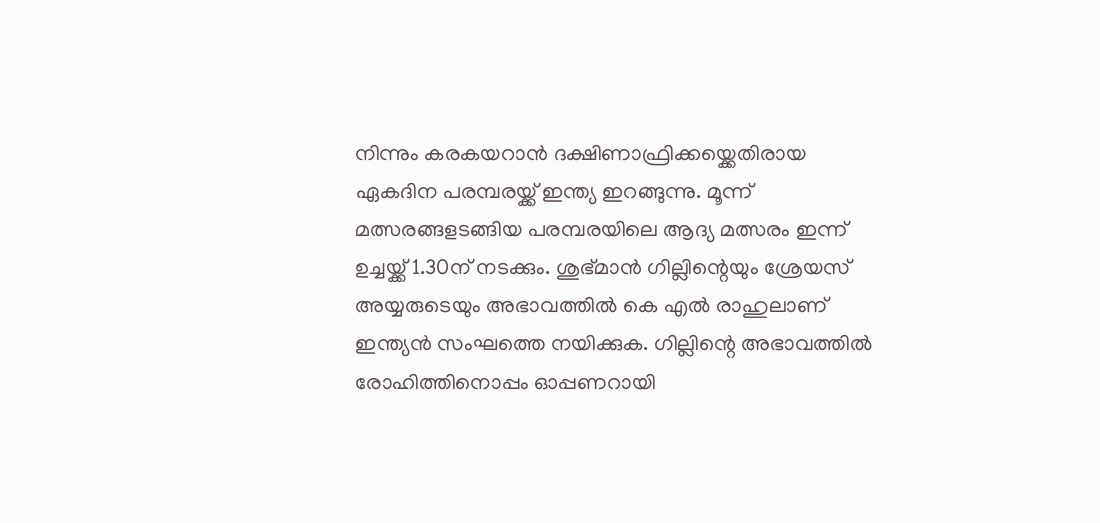നിന്നും കരകയറാന്‍ ദക്ഷിണാഫ്രിക്കയ്ക്കെതിരായ ഏകദിന പരമ്പരയ്ക്ക് ഇന്ത്യ ഇറങ്ങുന്നു. മൂന്ന് മത്സരങ്ങളടങ്ങിയ പരമ്പരയിലെ ആദ്യ മത്സരം ഇന്ന് ഉച്ചയ്ക്ക് 1.30ന് നടക്കും. ശുഭ്മാന്‍ ഗില്ലിന്റെയും ശ്രേയസ് അയ്യരുടെയും അഭാവത്തില്‍ കെ എല്‍ രാഹുലാണ് ഇന്ത്യന്‍ സംഘത്തെ നയിക്കുക. ഗില്ലിന്റെ അഭാവത്തില്‍ രോഹിത്തിനൊപ്പം ഓപ്പണറായി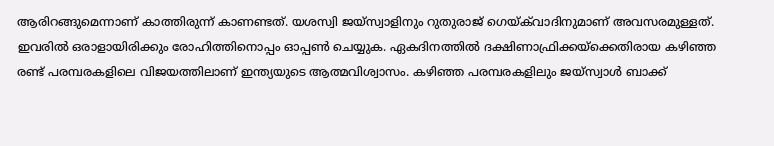ആരിറങ്ങുമെന്നാണ് കാത്തിരുന്ന് കാണണ്ടത്. യശസ്വി ജയ്സ്വാളിനും റുതുരാജ് ഗെയ്‌ക്‌വാദിനുമാണ് അവസരമുള്ളത്. ഇവരില്‍ ഒരാളായിരിക്കും രോഹിത്തിനൊപ്പം ഓപ്പണ്‍ ചെയ്യുക. ഏകദിനത്തിൽ ദക്ഷിണാഫ്രിക്കയ്ക്കെതിരായ കഴിഞ്ഞ രണ്ട് പരമ്പരകളിലെ വിജയത്തിലാണ് ഇന്ത്യയുടെ ആത്മവിശ്വാസം. കഴിഞ്ഞ പരമ്പരകളിലും ജയ്സ്വാള്‍ ബാക്ക്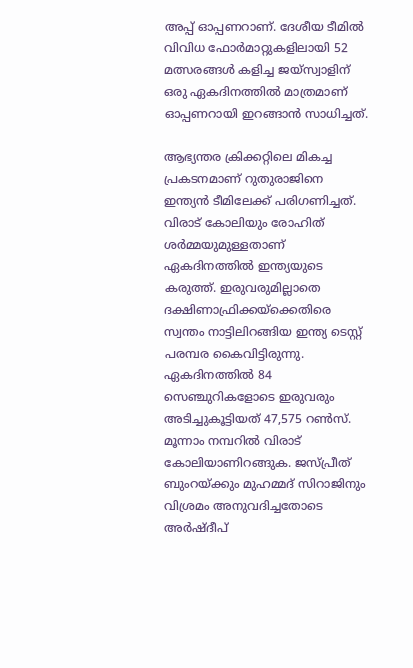അപ്പ് ഓപ്പണറാണ്. ദേശീയ ടീമില്‍ വിവിധ ഫോര്‍മാറ്റുകളിലായി 52 മത്സരങ്ങള്‍ കളിച്ച ജയ്സ്വാളിന് ഒരു ഏകദിനത്തില്‍ മാത്രമാണ് ഓപ്പണറായി ഇറങ്ങാന്‍ സാധിച്ചത്.

ആഭ്യന്തര ക്രിക്കറ്റിലെ മികച്ച പ്രകടനമാണ് റുതുരാജിനെ ഇന്ത്യന്‍ ടീമിലേക്ക് പരിഗണിച്ചത്. വിരാട് കോലിയും രോഹിത് ശര്‍മ്മയുമുള്ളതാണ് ഏകദിനത്തില്‍ ഇന്ത്യയുടെ കരുത്ത്. ഇരുവരുമില്ലാതെ ദക്ഷിണാഫ്രിക്കയ്ക്കെതിരെ സ്വന്തം നാട്ടിലിറങ്ങിയ ഇന്ത്യ ടെസ്റ്റ് പരമ്പര കൈവിട്ടിരുന്നു. ഏകദിനത്തില്‍ 84 സെഞ്ചുറികളോടെ ഇരുവരും അടിച്ചുകൂട്ടിയത് 47,575 റണ്‍സ്. മൂന്നാം നമ്പറില്‍ വിരാട് കോലിയാണിറങ്ങുക. ജസ്പ്രീത് ബുംറയ്ക്കും മുഹമ്മദ് സിറാജിനും വിശ്രമം അനുവദിച്ചതോടെ അർഷ്‍ദീപ്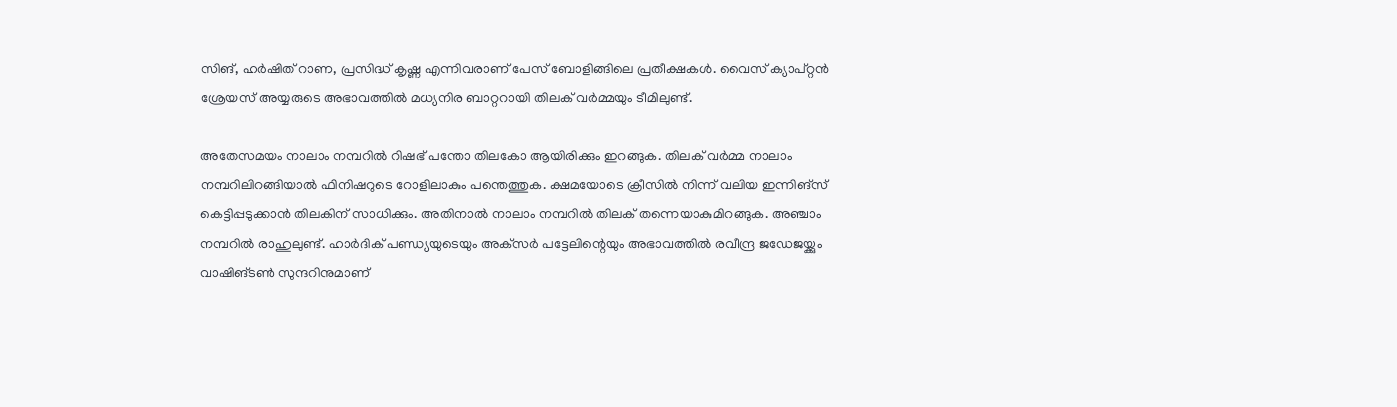സിങ്, ഹർഷിത് റാണ, പ്രസിദ്ധ് കൃഷ്ണ എന്നിവരാണ് പേസ് ബോളിങ്ങിലെ പ്രതീക്ഷകൾ. വൈസ് ക്യാപ്റ്റൻ ശ്രേയസ് അയ്യരുടെ അഭാവത്തിൽ മധ്യനിര ബാറ്ററായി തിലക് വർമ്മയും ടീമിലുണ്ട്.

അതേസമയം നാലാം നമ്പറില്‍ റിഷഭ് പന്തോ തിലകോ ആയിരിക്കും ഇറങ്ങുക. തിലക് വര്‍മ്മ നാലാം നമ്പറിലിറങ്ങിയാല്‍ ഫിനിഷറുടെ റോളിലാകും പന്തെത്തുക. ക്ഷമയോടെ ക്രീസില്‍ നിന്ന് വലിയ ഇന്നിങ്സ് കെട്ടിപ്പടുക്കാന്‍ തിലകിന് സാധിക്കും. അതിനാല്‍ നാലാം നമ്പറില്‍ തിലക് തന്നെയാകുമിറങ്ങുക. അഞ്ചാം നമ്പറില്‍ രാഹുലുണ്ട്. ഹാര്‍ദിക് പണ്ഡ്യയുടെയും അക്‌സര്‍ പട്ടേലിന്റെയും അഭാവത്തില്‍ രവീന്ദ്ര ജഡേജയ്ക്കും വാഷിങ്ടണ്‍ സുന്ദറിനുമാണ്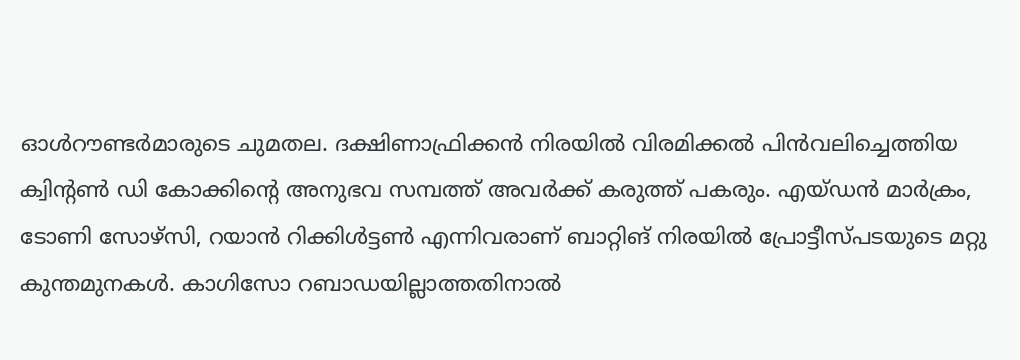ഓള്‍റൗണ്ടര്‍മാരുടെ ചുമതല. ദക്ഷിണാഫ്രിക്കന്‍ നിരയില്‍ വിരമിക്കല്‍ പിന്‍വലിച്ചെത്തിയ ക്വിന്റണ്‍ ഡി കോക്കിന്റെ അനുഭവ സമ്പത്ത് അവര്‍ക്ക് കരുത്ത് പകരും. എയ്ഡന്‍ മാര്‍ക്രം, ടോണി സോഴ്സി, റയാന്‍ റിക്കിള്‍ട്ടണ്‍ എന്നിവരാണ് ബാറ്റിങ് നിരയില്‍ പ്രോട്ടീസ്‌പടയുടെ മറ്റു കുന്തമുനകള്‍. കാഗിസോ റബാഡയില്ലാത്തതിനാല്‍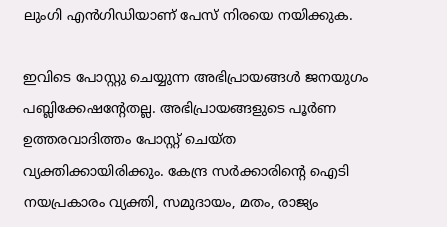ലുംഗി എന്‍ഗിഡിയാണ് പേസ് നിരയെ നയിക്കുക.

ഇവിടെ പോസ്റ്റു ചെയ്യുന്ന അഭിപ്രായങ്ങള്‍ ജനയുഗം പബ്ലിക്കേഷന്റേതല്ല. അഭിപ്രായങ്ങളുടെ പൂര്‍ണ ഉത്തരവാദിത്തം പോസ്റ്റ് ചെയ്ത വ്യക്തിക്കായിരിക്കും. കേന്ദ്ര സര്‍ക്കാരിന്റെ ഐടി നയപ്രകാരം വ്യക്തി, സമുദായം, മതം, രാജ്യം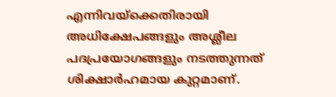എന്നിവയ്‌ക്കെതിരായി അധിക്ഷേപങ്ങളും അശ്ലീല പദപ്രയോഗങ്ങളും നടത്തുന്നത് ശിക്ഷാര്‍ഹമായ കുറ്റമാണ്.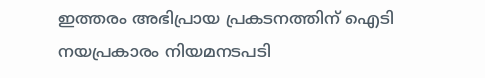ഇത്തരം അഭിപ്രായ പ്രകടനത്തിന് ഐടി നയപ്രകാരം നിയമനടപടി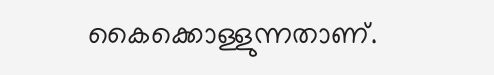കൈക്കൊള്ളുന്നതാണ്.